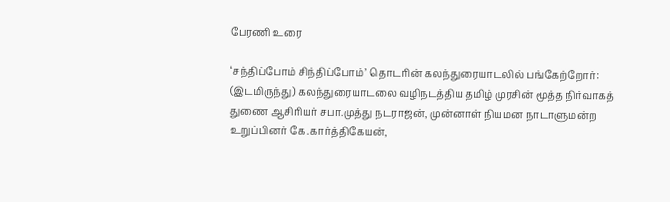பேரணி உரை

‘சந்திப்போம் சிந்திப்போம்’ தொடரின் கலந்துரையாடலில் பங்கேற்றோர்: (இடமிருந்து) கலந்துரையாடலை வழிநடத்திய தமிழ் முரசின் மூத்த நிர்வாகத் துணை ஆசிரியர் சபா.முத்து நடராஜன், முன்னாள் நியமன நாடாளுமன்ற உறுப்பினர் கே.கார்த்திகேயன்,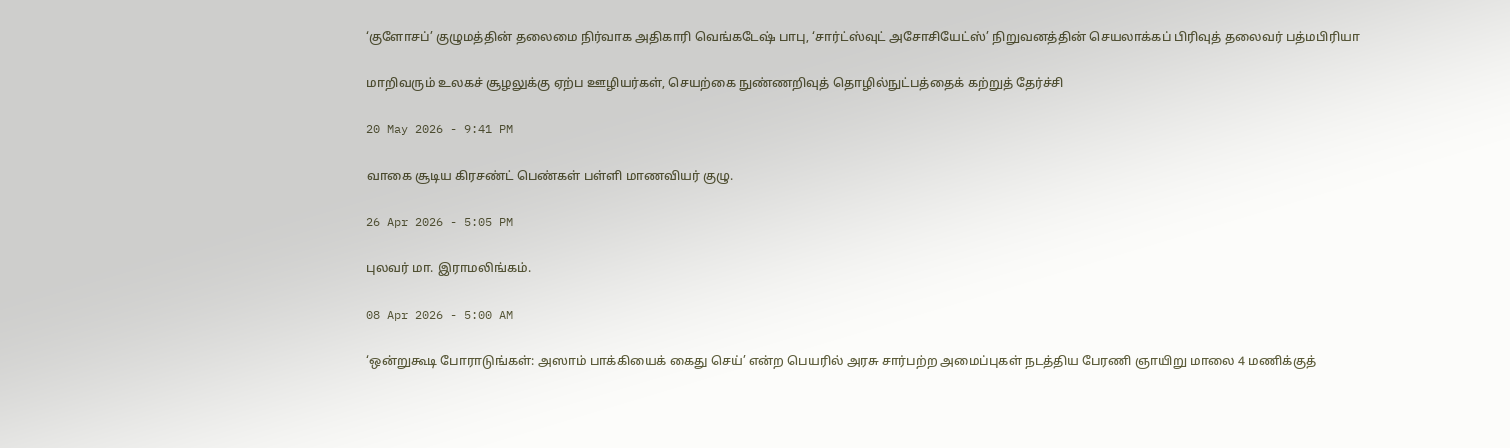‘குளோசப்’ குழுமத்தின் தலைமை நிர்வாக அதிகாரி வெங்கடே‌‌ஷ் பாபு, ‘சார்ட்ஸ்வுட் அசோசியேட்ஸ்’ நிறுவனத்தின் செயலாக்கப் பிரிவுத் தலைவர் பத்மபிரியா

மாறிவரும் உலகச் சூழலுக்கு ஏற்ப ஊழியர்கள், செயற்கை நுண்ணறிவுத் தொழில்நுட்பத்தைக் கற்றுத் தேர்ச்சி

20 May 2026 - 9:41 PM

வாகை சூடிய கிரசண்ட் பெண்கள் பள்ளி மாணவியர் குழு.

26 Apr 2026 - 5:05 PM

புலவர் மா. இராமலிங்கம்.

08 Apr 2026 - 5:00 AM

‘ஒன்றுகூடி போராடுங்கள்: அஸாம் பாக்கியைக் கைது செய்’ என்ற பெயரில் அரசு சார்பற்ற அமைப்புகள் நடத்திய பேரணி ஞாயிறு மாலை 4 மணிக்குத்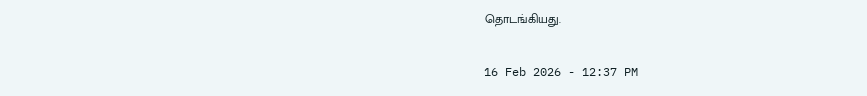தொடங்கியது.

16 Feb 2026 - 12:37 PM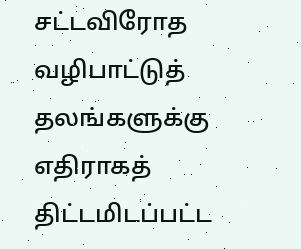சட்டவிரோத வழிபாட்டுத் தலங்களுக்கு எதிராகத் திட்டமிடப்பட்ட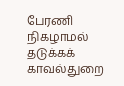பேரணி நிகழாமல் தடுக்கக் காவல்துறை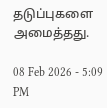தடுப்புகளை அமைத்தது.

08 Feb 2026 - 5:09 PM